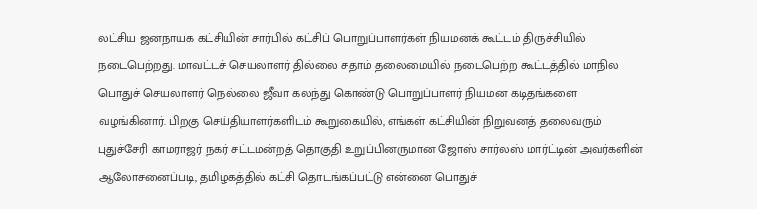லட்சிய ஜனநாயக கட்சியின் சார்பில் கட்சிப் பொறுப்பாளர்கள் நியமனக் கூட்டம் திருச்சியில் நடைபெற்றது. மாவட்டச் செயலாளர் தில்லை சதாம் தலைமையில் நடைபெற்ற கூட்டத்தில் மாநில பொதுச் செயலாளர் நெல்லை ஜீவா கலந்து கொண்டு பொறுப்பாளர் நியமன கடிதங்களை வழங்கினார். பிறகு செய்தியாளர்களிடம் கூறுகையில், எங்கள் கட்சியின் நிறுவனத் தலைவரும் புதுச்சேரி காமராஜர் நகர் சட்டமன்றத் தொகுதி உறுப்பினருமான ஜோஸ் சார்லஸ் மார்ட்டின் அவர்களின் ஆலோசனைப்படி, தமிழகத்தில் கட்சி தொடங்கப்பட்டு என்னை பொதுச்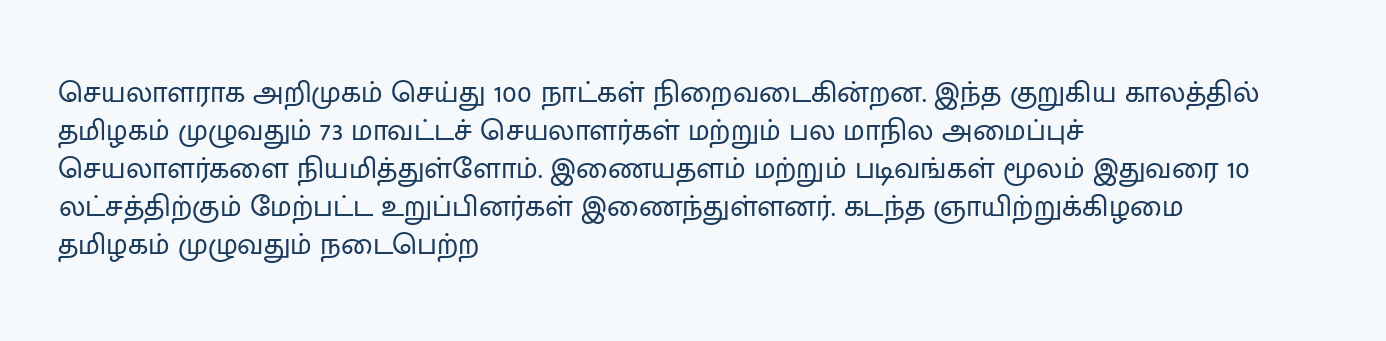செயலாளராக அறிமுகம் செய்து 100 நாட்கள் நிறைவடைகின்றன. இந்த குறுகிய காலத்தில் தமிழகம் முழுவதும் 73 மாவட்டச் செயலாளர்கள் மற்றும் பல மாநில அமைப்புச் செயலாளர்களை நியமித்துள்ளோம். இணையதளம் மற்றும் படிவங்கள் மூலம் இதுவரை 10 லட்சத்திற்கும் மேற்பட்ட உறுப்பினர்கள் இணைந்துள்ளனர். கடந்த ஞாயிற்றுக்கிழமை தமிழகம் முழுவதும் நடைபெற்ற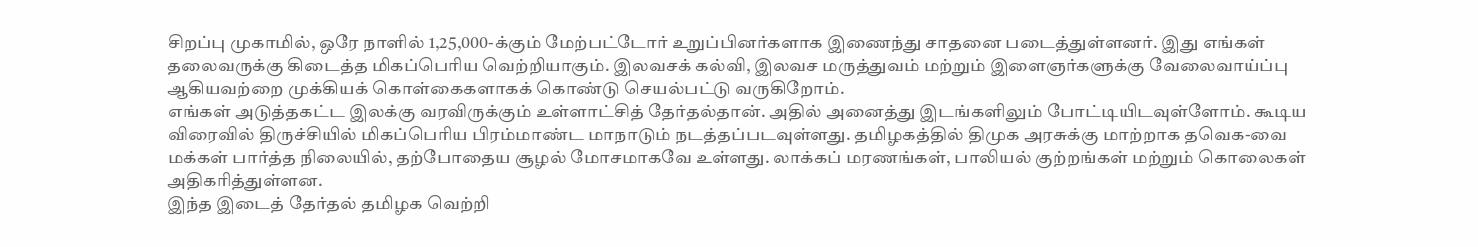சிறப்பு முகாமில், ஒரே நாளில் 1,25,000-க்கும் மேற்பட்டோர் உறுப்பினர்களாக இணைந்து சாதனை படைத்துள்ளனர். இது எங்கள் தலைவருக்கு கிடைத்த மிகப்பெரிய வெற்றியாகும். இலவசக் கல்வி, இலவச மருத்துவம் மற்றும் இளைஞர்களுக்கு வேலைவாய்ப்பு ஆகியவற்றை முக்கியக் கொள்கைகளாகக் கொண்டு செயல்பட்டு வருகிறோம்.
எங்கள் அடுத்தகட்ட இலக்கு வரவிருக்கும் உள்ளாட்சித் தேர்தல்தான். அதில் அனைத்து இடங்களிலும் போட்டியிடவுள்ளோம். கூடிய விரைவில் திருச்சியில் மிகப்பெரிய பிரம்மாண்ட மாநாடும் நடத்தப்படவுள்ளது. தமிழகத்தில் திமுக அரசுக்கு மாற்றாக தவெக-வை மக்கள் பார்த்த நிலையில், தற்போதைய சூழல் மோசமாகவே உள்ளது. லாக்கப் மரணங்கள், பாலியல் குற்றங்கள் மற்றும் கொலைகள் அதிகரித்துள்ளன.
இந்த இடைத் தேர்தல் தமிழக வெற்றி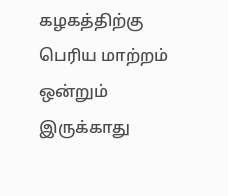கழகத்திற்கு பெரிய மாற்றம் ஒன்றும் இருக்காது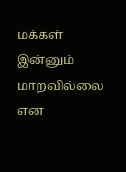மக்கள் இன்னும் மாறவில்லை என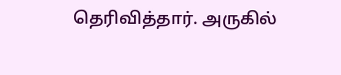தெரிவித்தார். அருகில்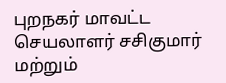புறநகர் மாவட்ட செயலாளர் சசிகுமார் மற்றும்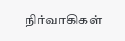நிர்வாகிகள்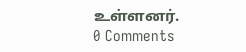உள்ளனர்.
0 Comments